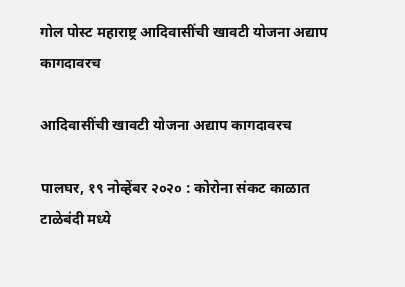गोल पोस्ट महाराष्ट्र आदिवासींची खावटी योजना अद्याप कागदावरच

आदिवासींची खावटी योजना अद्याप कागदावरच

पालघर, १९ नोव्हेंबर २०२० : कोरोना संकट काळात टाळेबंदी मध्ये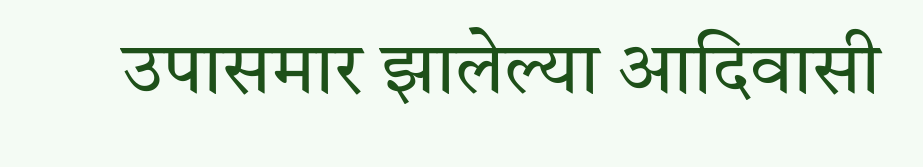उपासमार झालेल्या आदिवासी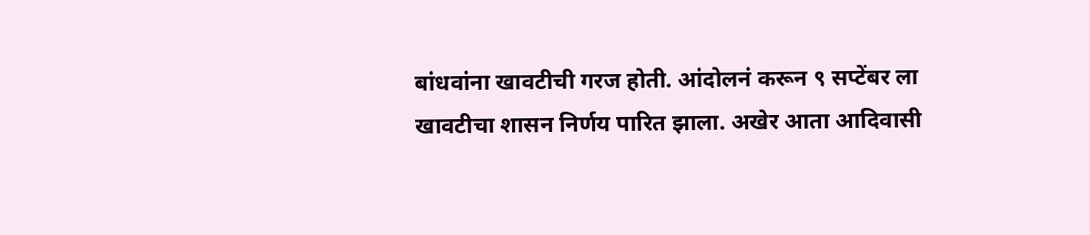बांधवांना खावटीची गरज होती. आंदोलनं करून ९ सप्टेंबर ला खावटीचा शासन निर्णय पारित झाला. अखेर आता आदिवासी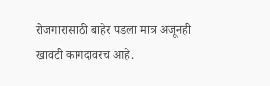रोजगारासाठी बाहेर पडला मात्र अजूनही खावटी कागदावरच आहे.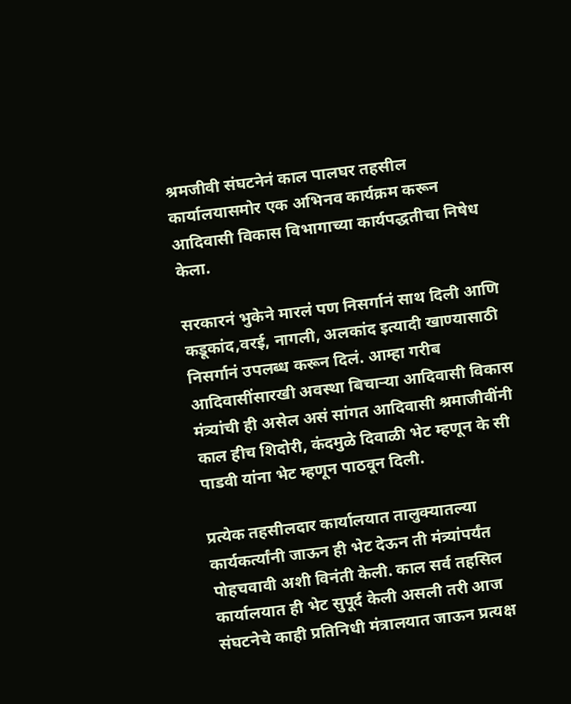श्रमजीवी संघटनेनं काल पालघर तहसील कार्यालयासमोर एक अभिनव कार्यक्रम करून आदिवासी विकास विभागाच्या कार्यपद्धतीचा निषेध केला.

सरकारनं भुकेने मारलं पण निसर्गानं साथ दिली आणि कडूकांद,वरई, नागली, अलकांद इत्यादी खाण्यासाठी निसर्गानं उपलब्ध करून दिलं. आम्हा गरीब आदिवासींसारखी अवस्था बिचाऱ्या आदिवासी विकास मंत्र्यांची ही असेल असं सांगत आदिवासी श्रमाजीवींनी काल हीच शिदोरी, कंदमुळे दिवाळी भेट म्हणून के सी पाडवी यांना भेट म्हणून पाठवून दिली.

प्रत्येक तहसीलदार कार्यालयात तालुक्यातल्या कार्यकर्त्यांनी जाऊन ही भेट देऊन ती मंत्र्यांपर्यंत पोहचवावी अशी विनंती केली. काल सर्व तहसिल कार्यालयात ही भेट सुपूर्द केली असली तरी आज संघटनेचे काही प्रतिनिधी मंत्रालयात जाऊन प्रत्यक्ष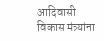आदिवासी विकास मंत्र्यांना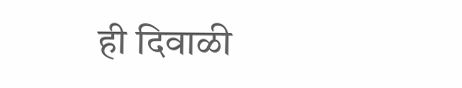ही दिवाळी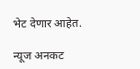भेट देणार आहेत.

न्यूज अनकट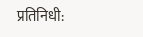प्रतिनिधी: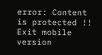error: Content is protected !!
Exit mobile version